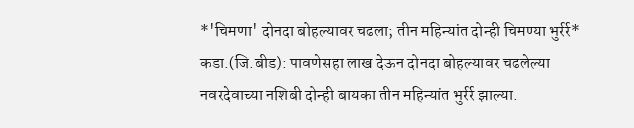*'चिमणा' दोनदा बोहल्यावर चढला; तीन महिन्यांत दोन्ही चिमण्या भुर्रर्र*
कडा.(जि.बीड): पावणेसहा लाख देऊन दोनदा बोहल्यावर चढलेल्या नवरदेवाच्या नशिबी दोन्ही बायका तीन महिन्यांत भुर्रर्र झाल्या.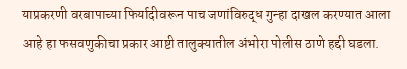याप्रकरणी वरबापाच्या फिर्यादीवरून पाच जणांविरुद्ध गुन्हा दाखल करण्यात आला आहे हा फसवणुकीचा प्रकार आष्टी तालुक्यातील अंभोरा पोलीस ठाणे हद्दी घडला.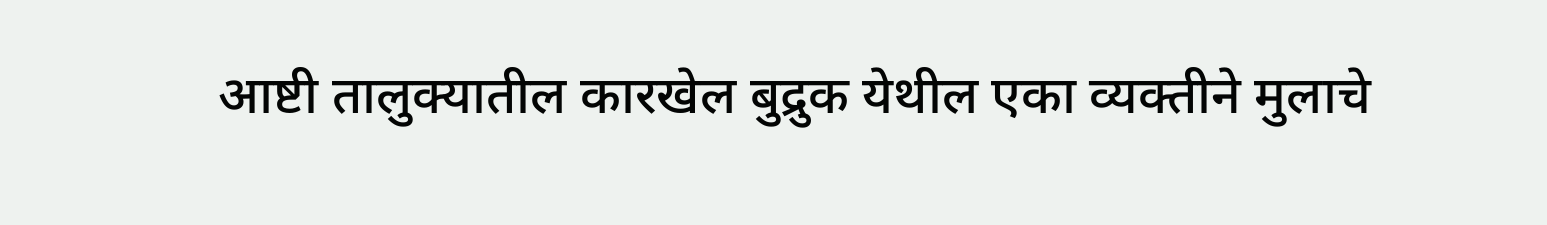आष्टी तालुक्यातील कारखेल बुद्रुक येथील एका व्यक्तीने मुलाचे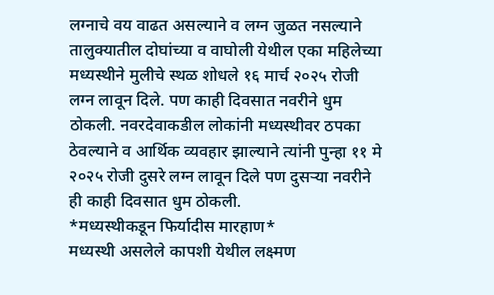लग्नाचे वय वाढत असल्याने व लग्न जुळत नसल्याने तालुक्यातील दोघांच्या व वाघोली येथील एका महिलेच्या मध्यस्थीने मुलीचे स्थळ शोधले १६ मार्च २०२५ रोजी लग्न लावून दिले. पण काही दिवसात नवरीने धुम ठोकली. नवरदेवाकडील लोकांनी मध्यस्थीवर ठपका ठेवल्याने व आर्थिक व्यवहार झाल्याने त्यांनी पुन्हा ११ मे २०२५ रोजी दुसरे लग्न लावून दिले पण दुसऱ्या नवरीने ही काही दिवसात धुम ठोकली.
*मध्यस्थीकडून फिर्यादीस मारहाण*
मध्यस्थी असलेले कापशी येथील लक्ष्मण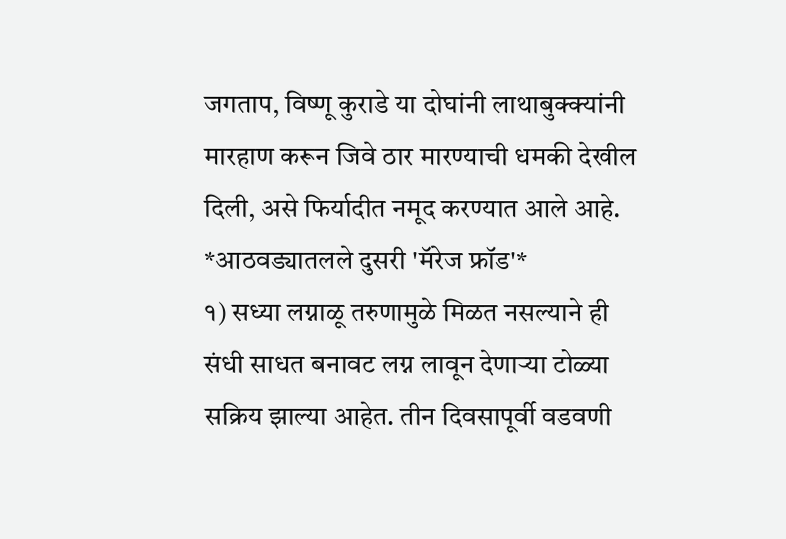जगताप, विष्णू कुराडे या दोघांनी लाथाबुक्क्यांनी मारहाण करून जिवे ठार मारण्याची धमकी देखील दिली, असे फिर्यादीत नमूद करण्यात आले आहे.
*आठवड्यातलले दुसरी 'मॅरेज फ्रॉड'*
१) सध्या लग्नाळू तरुणामुळे मिळत नसल्याने ही संधी साधत बनावट लग्न लावून देणाऱ्या टोळ्या सक्रिय झाल्या आहेत. तीन दिवसापूर्वी वडवणी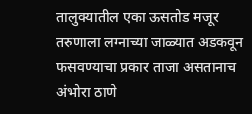तालुक्यातील एका ऊसतोड मजूर तरुणाला लग्नाच्या जाळ्यात अडकवून फसवण्याचा प्रकार ताजा असतानाच अंभोरा ठाणे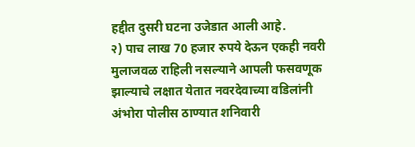हद्दीत दुसरी घटना उजेडात आली आहे.
२) पाच लाख 70 हजार रुपये देऊन एकही नवरी मुलाजवळ राहिली नसल्याने आपली फसवणूक झाल्याचे लक्षात येतात नवरदेवाच्या वडिलांनी अंभोरा पोलीस ठाण्यात शनिवारी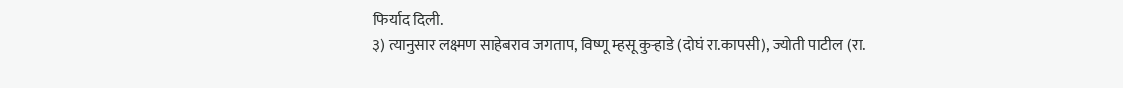फिर्याद दिली.
३) त्यानुसार लक्ष्मण साहेबराव जगताप, विष्णू म्हसू कुऱ्हाडे (दोघं रा.कापसी), ज्योती पाटील (रा.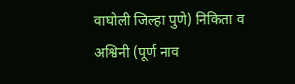वाघोली जिल्हा पुणे) निकिता व अश्विनी (पूर्ण नाव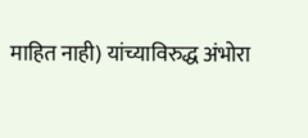माहित नाही) यांच्याविरुद्ध अंभोरा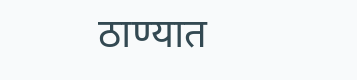ठाण्यात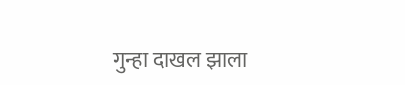गुन्हा दाखल झाला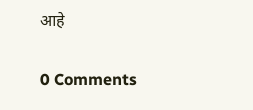आहे

0 Comments